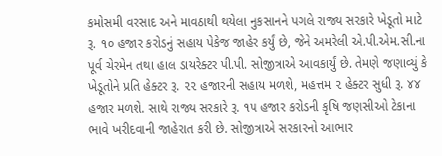કમોસમી વરસાદ અને માવઠાથી થયેલા નુકસાનને પગલે રાજ્ય સરકારે ખેડૂતો માટે રૂ. ૧૦ હજાર કરોડનું સહાય પેકેજ જાહેર કર્યું છે, જેને અમરેલી એ.પી.એમ.સી.ના પૂર્વ ચેરમેન તથા હાલ ડાયરેક્ટર પી.પી. સોજીત્રાએ આવકાર્યું છે. તેમણે જણાવ્યું કે ખેડૂતોને પ્રતિ હેક્ટર રૂ. ૨૨ હજારની સહાય મળશે, મહત્તમ ૨ હેક્ટર સુધી રૂ. ૪૪ હજાર મળશે. સાથે રાજ્ય સરકારે રૂ. ૧૫ હજાર કરોડની કૃષિ જણસીઓ ટેકાના ભાવે ખરીદવાની જાહેરાત કરી છે. સોજીત્રાએ સરકારનો આભાર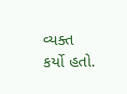વ્યક્ત કર્યો હતો.